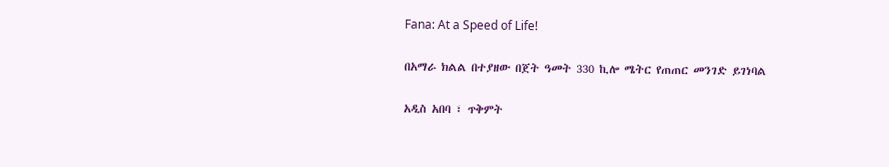Fana: At a Speed of Life!

በአማራ ክልል በተያዘው በጀት ዓመት 330 ኪሎ ሜትር የጠጠር መንገድ ይገነባል

አዲስ አበባ ፣ ጥቅምት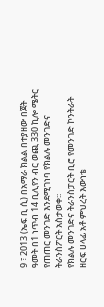9 ፣ 2013 (ኤፍ ቢ ሲ) በአማራ ክልል በተያዘው በጀት ዓመት በ1 ነጥብ 14 ቢሊየን ብር ወጪ 330 ኪሎ ሜትር የጠጠር መንገድ እንደሚገነባ የክልሉ መንገድና ትራንስፖርት አስታወቀ፡፡
የክልሉ መንገድና ትራንስፓርት ቢሮ የመንገድ ኮንትራት ዘርፍ ሀላፊ አቶ ምህረት እውነቴ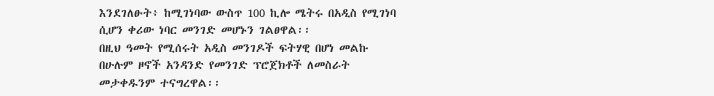እንደገለፁት፥ ከሚገነባው ውስጥ 100 ኪሎ ሜትሩ በአዲስ የሚገነባ ሲሆን ቀሪው ነባር መንገድ መሆኑን ገልፀዋል፡፡
በዚህ ዓመት የሚሰሩት አዲስ መንገዶች ፍትሃዊ በሆነ መልኩ በሁሉም ዞኖች አንዳንድ የመንገድ ፕሮጀክቶች ለመስራት መታቀዱንም ተናግረዋል፡፡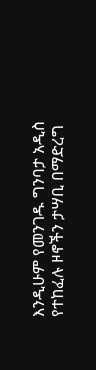እንዲሁም የመንገዱ ግንባታ አዲስ የተከፈሉ ዞኖችን ታሣቢ በማድረግ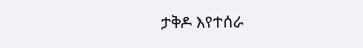ታቅዶ እየተሰራ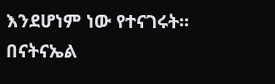እንደሆነም ነው የተናገሩት፡፡
በናትናኤል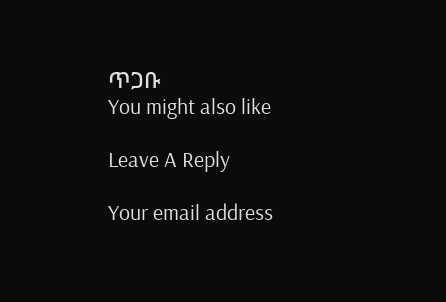ጥጋቡ
You might also like

Leave A Reply

Your email address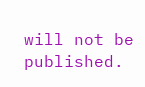will not be published.